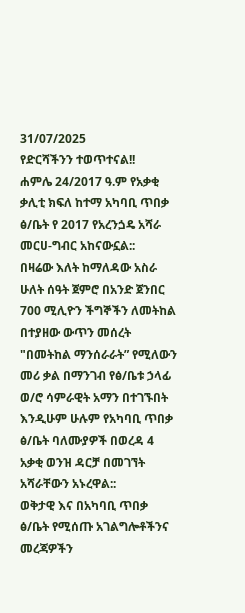31/07/2025
የድርሻችንን ተወጥተናል!!
ሐምሌ 24/2017 ዓ.ም የአቃቂ ቃሊቲ ክፍለ ከተማ አካባቢ ጥበቃ ፅ/ቤት የ 2017 የአረንጏዴ አሻራ መርሀ-ግብር አከናውኗል::
በዛሬው እለት ከማለዳው አስራ ሁለት ሰዓት ጀምሮ በአንድ ጀንበር 700 ሚሊዮን ችግኞችን ለመትከል በተያዘው ውጥን መሰረት "በመትከል ማንሰራራት” የሚለውን መሪ ቃል በማንገብ የፅ/ቤቱ ኃላፊ ወ/ሮ ሳምራዊት አማን በተገኙበት እንዲሁም ሁሉም የአካባቢ ጥበቃ ፅ/ቤት ባለሙያዎች በወረዳ 4 አቃቂ ወንዝ ዳርቻ በመገኘት አሻራቸውን አኑረዋል::
ወቅታዊ እና በአካባቢ ጥበቃ ፅ/ቤት የሚሰጡ አገልግሎቶችንና መረጃዎችን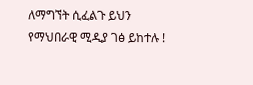ለማግኘት ሲፈልጉ ይህን የማህበራዊ ሚዲያ ገፅ ይከተሉ !